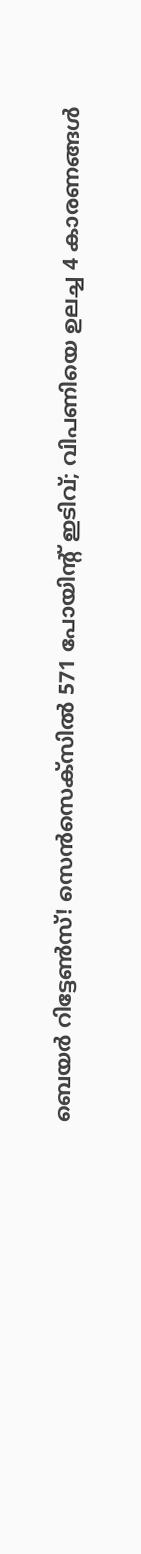ബെയര്‍ റിട്ടേണ്‍സ്! സെന്‍സെക്‌സില്‍ 571 പോയിന്റ് ഇടിവ്; വിപണിയെ ഉലച്ച 4 കാരണങ്ങള്‍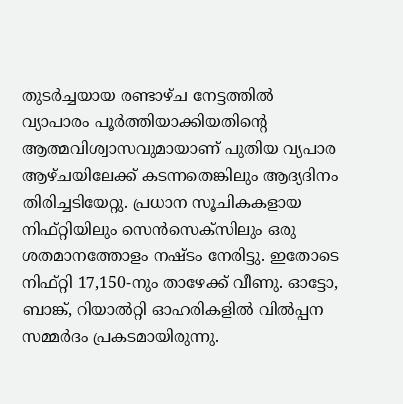തുടര്‍ച്ചയായ രണ്ടാഴ്ച നേട്ടത്തില്‍ വ്യാപാരം പൂര്‍ത്തിയാക്കിയതിന്റെ ആത്മവിശ്വാസവുമായാണ് പുതിയ വ്യപാര ആഴ്ചയിലേക്ക് കടന്നതെങ്കിലും ആദ്യദിനം തിരിച്ചടിയേറ്റു. പ്രധാന സൂചികകളായ നിഫ്റ്റിയിലും സെന്‍സെക്‌സിലും ഒരു ശതമാനത്തോളം നഷ്ടം നേരിട്ടു. ഇതോടെ നിഫ്റ്റി 17,150-നും താഴേക്ക് വീണു. ഓട്ടോ, ബാങ്ക്, റിയാല്‍റ്റി ഓഹരികളില്‍ വില്‍പ്പന സമ്മര്‍ദം പ്രകടമായിരുന്നു.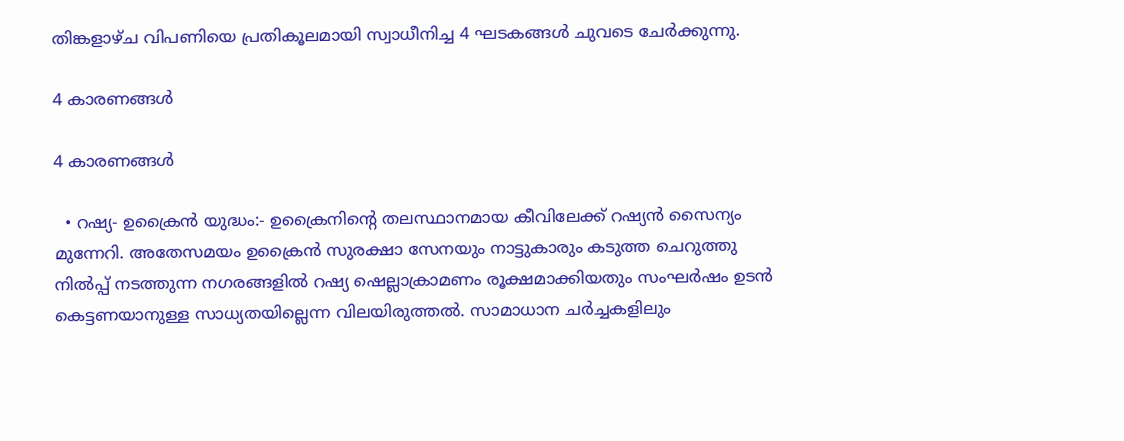തിങ്കളാഴ്ച വിപണിയെ പ്രതികൂലമായി സ്വാധീനിച്ച 4 ഘടകങ്ങള്‍ ചുവടെ ചേര്‍ക്കുന്നു.

4 കാരണങ്ങള്‍

4 കാരണങ്ങള്‍

  • റഷ്യ- ഉക്രൈന്‍ യുദ്ധം:- ഉക്രൈനിന്റെ തലസ്ഥാനമായ കീവിലേക്ക് റഷ്യന്‍ സൈന്യം മുന്നേറി. അതേസമയം ഉക്രൈന്‍ സുരക്ഷാ സേനയും നാട്ടുകാരും കടുത്ത ചെറുത്തു നില്‍പ്പ് നടത്തുന്ന നഗരങ്ങളില്‍ റഷ്യ ഷെല്ലാക്രാമണം രൂക്ഷമാക്കിയതും സംഘര്‍ഷം ഉടന്‍ കെട്ടണയാനുള്ള സാധ്യതയില്ലെന്ന വിലയിരുത്തല്‍. സാമാധാന ചര്‍ച്ചകളിലും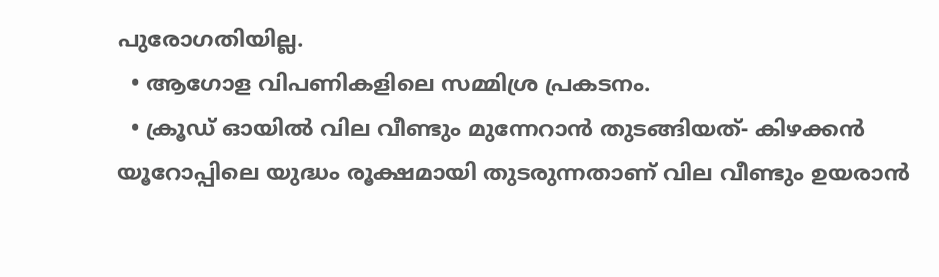പുരോഗതിയില്ല.
  • ആഗോള വിപണികളിലെ സമ്മിശ്ര പ്രകടനം.
  • ക്രൂഡ് ഓയില്‍ വില വീണ്ടും മുന്നേറാന്‍ തുടങ്ങിയത്- കിഴക്കന്‍ യൂറോപ്പിലെ യുദ്ധം രൂക്ഷമായി തുടരുന്നതാണ് വില വീണ്ടും ഉയരാന്‍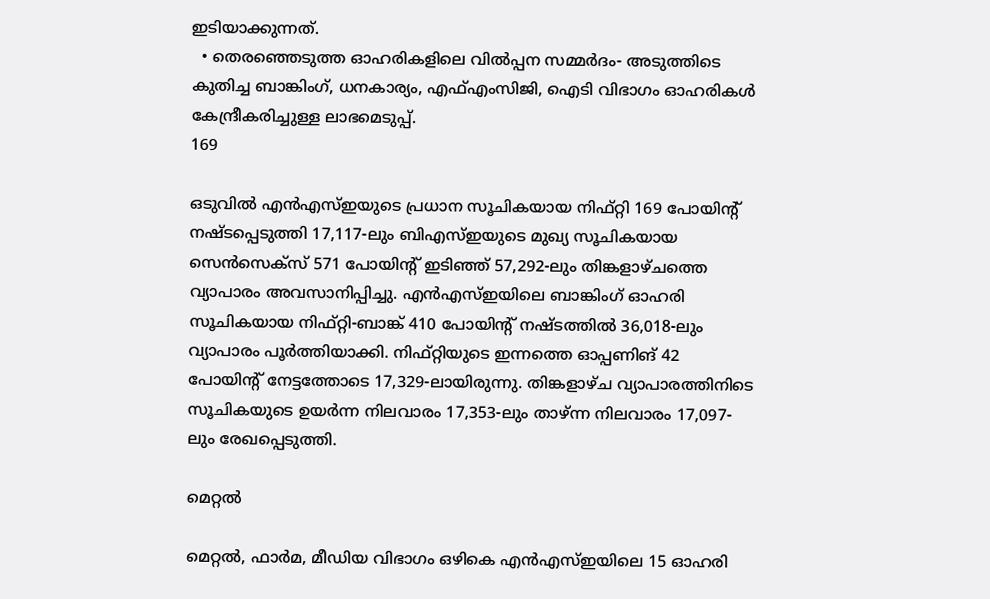ഇടിയാക്കുന്നത്.
  • തെരഞ്ഞെടുത്ത ഓഹരികളിലെ വില്‍പ്പന സമ്മര്‍ദം- അടുത്തിടെ കുതിച്ച ബാങ്കിംഗ്, ധനകാര്യം, എഫ്എംസിജി, ഐടി വിഭാഗം ഓഹരികള്‍ കേന്ദ്രീകരിച്ചുള്ള ലാഭമെടുപ്പ്.
169

ഒടുവില്‍ എന്‍എസ്ഇയുടെ പ്രധാന സൂചികയായ നിഫ്റ്റി 169 പോയിന്റ് നഷ്ടപ്പെടുത്തി 17,117-ലും ബിഎസ്ഇയുടെ മുഖ്യ സൂചികയായ സെന്‍സെക്‌സ് 571 പോയിന്റ് ഇടിഞ്ഞ് 57,292-ലും തിങ്കളാഴ്ചത്തെ വ്യാപാരം അവസാനിപ്പിച്ചു. എന്‍എസ്ഇയിലെ ബാങ്കിംഗ് ഓഹരി സൂചികയായ നിഫ്റ്റി-ബാങ്ക് 410 പോയിന്റ് നഷ്ടത്തില്‍ 36,018-ലും വ്യാപാരം പൂര്‍ത്തിയാക്കി. നിഫ്റ്റിയുടെ ഇന്നത്തെ ഓപ്പണിങ് 42 പോയിന്റ് നേട്ടത്തോടെ 17,329-ലായിരുന്നു. തിങ്കളാഴ്ച വ്യാപാരത്തിനിടെ സൂചികയുടെ ഉയര്‍ന്ന നിലവാരം 17,353-ലും താഴ്ന്ന നിലവാരം 17,097-ലും രേഖപ്പെടുത്തി.

മെറ്റല്‍

മെറ്റല്‍, ഫാര്‍മ, മീഡിയ വിഭാഗം ഒഴികെ എന്‍എസ്ഇയിലെ 15 ഓഹരി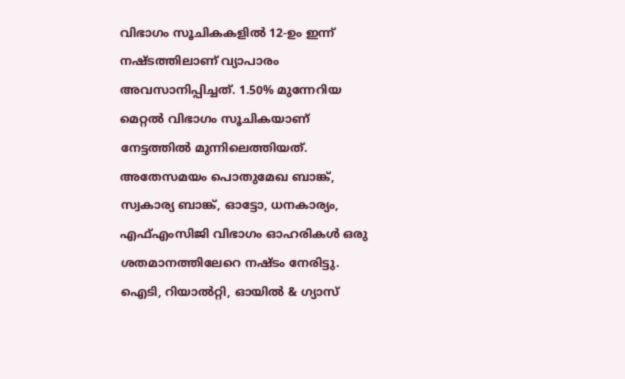വിഭാഗം സൂചികകളില്‍ 12-ഉം ഇന്ന് നഷ്ടത്തിലാണ് വ്യാപാരം അവസാനിപ്പിച്ചത്. 1.50% മുന്നേറിയ മെറ്റല്‍ വിഭാഗം സൂചികയാണ് നേട്ടത്തില്‍ മുന്നിലെത്തിയത്. അതേസമയം പൊതുമേഖ ബാങ്ക്, സ്വകാര്യ ബാങ്ക്, ഓട്ടോ, ധനകാര്യം, എഫ്എംസിജി വിഭാഗം ഓഹരികള്‍ ഒരു ശതമാനത്തിലേറെ നഷ്ടം നേരിട്ടു. ഐടി, റിയാല്‍റ്റി, ഓയില്‍ & ഗ്യാസ്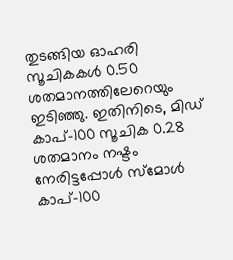തുടങ്ങിയ ഓഹരി സൂചികകള്‍ 0.50 ശതമാനത്തിലേറെയും ഇടിഞ്ഞു. ഇതിനിടെ, മിഡ് കാപ്-100 സൂചിക 0.28 ശതമാനം നഷ്ടം നേരിട്ടപ്പോള്‍ സ്‌മോള്‍ കാപ്-100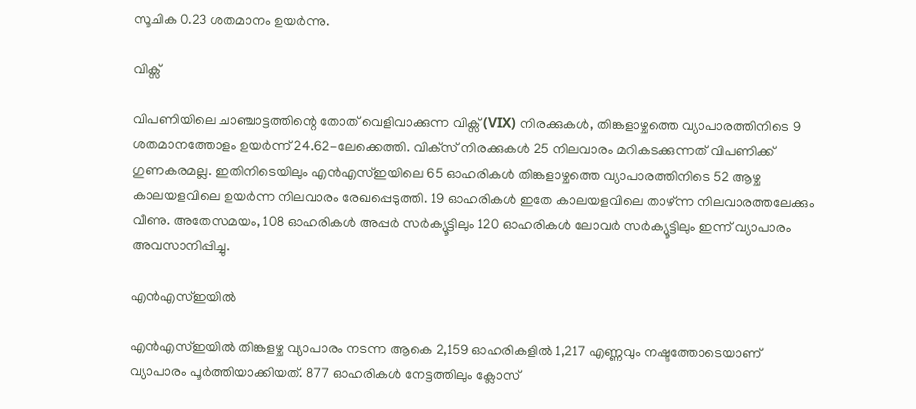സൂചിക 0.23 ശതമാനം ഉയര്‍ന്നു.

വിക്സ്

വിപണിയിലെ ചാഞ്ചാട്ടത്തിന്റെ തോത് വെളിവാക്കുന്ന വിക്സ് (VIX) നിരക്കുകള്‍, തിങ്കളാഴ്ചത്തെ വ്യാപാരത്തിനിടെ 9 ശതമാനത്തോളം ഉയര്‍ന്ന് 24.62-ലേക്കെത്തി. വിക്‌സ് നിരക്കുകള്‍ 25 നിലവാരം മറികടക്കുന്നത് വിപണിക്ക് ഗുണകരമല്ല. ഇതിനിടെയിലും എന്‍എസ്ഇയിലെ 65 ഓഹരികള്‍ തിങ്കളാഴ്ചത്തെ വ്യാപാരത്തിനിടെ 52 ആഴ്ച കാലയളവിലെ ഉയര്‍ന്ന നിലവാരം രേഖപ്പെടുത്തി. 19 ഓഹരികള്‍ ഇതേ കാലയളവിലെ താഴ്ന്ന നിലവാരത്തലേക്കും വീണു. അതേസമയം, 108 ഓഹരികള്‍ അപ്പര്‍ സര്‍ക്യൂട്ടിലും 120 ഓഹരികള്‍ ലോവര്‍ സര്‍ക്യൂട്ടിലും ഇന്ന് വ്യാപാരം അവസാനിപ്പിച്ചു.

എന്‍എസ്ഇയില്‍

എന്‍എസ്ഇയില്‍ തിങ്കളഴ്ച വ്യാപാരം നടന്ന ആകെ 2,159 ഓഹരികളില്‍ 1,217 എണ്ണവും നഷ്ടത്തോടെയാണ് വ്യാപാരം പൂര്‍ത്തിയാക്കിയത്. 877 ഓഹരികള്‍ നേട്ടത്തിലും ക്ലോസ്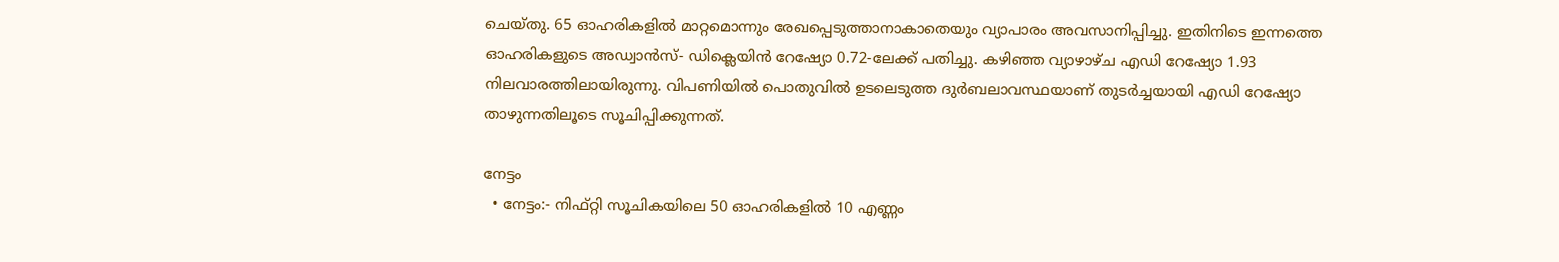ചെയ്തു. 65 ഓഹരികളില്‍ മാറ്റമൊന്നും രേഖപ്പെടുത്താനാകാതെയും വ്യാപാരം അവസാനിപ്പിച്ചു. ഇതിനിടെ ഇന്നത്തെ ഓഹരികളുടെ അഡ്വാന്‍സ്- ഡിക്ലെയിന്‍ റേഷ്യോ 0.72-ലേക്ക് പതിച്ചു. കഴിഞ്ഞ വ്യാഴാഴ്ച എഡി റേഷ്യോ 1.93 നിലവാരത്തിലായിരുന്നു. വിപണിയില്‍ പൊതുവില്‍ ഉടലെടുത്ത ദുര്‍ബലാവസ്ഥയാണ് തുടര്‍ച്ചയായി എഡി റേഷ്യോ താഴുന്നതിലൂടെ സൂചിപ്പിക്കുന്നത്.

നേട്ടം
  • നേട്ടം:- നിഫ്റ്റി സൂചികയിലെ 50 ഓഹരികളില്‍ 10 എണ്ണം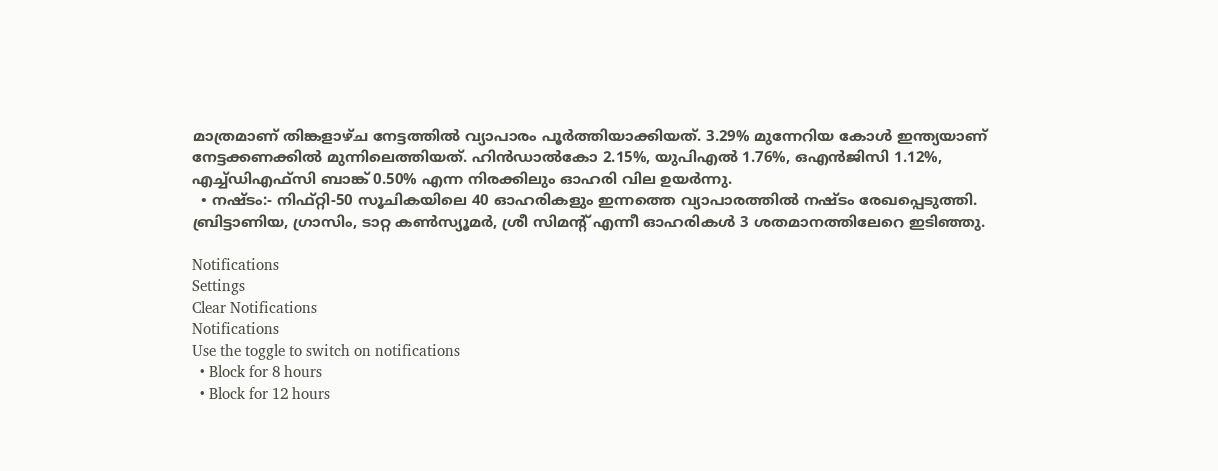മാത്രമാണ് തിങ്കളാഴ്ച നേട്ടത്തില്‍ വ്യാപാരം പൂര്‍ത്തിയാക്കിയത്. 3.29% മുന്നേറിയ കോള്‍ ഇന്ത്യയാണ് നേട്ടക്കണക്കില്‍ മുന്നിലെത്തിയത്. ഹിന്‍ഡാല്‍കോ 2.15%, യുപിഎല്‍ 1.76%, ഒഎന്‍ജിസി 1.12%, എച്ച്ഡിഎഫ്‌സി ബാങ്ക് 0.50% എന്ന നിരക്കിലും ഓഹരി വില ഉയര്‍ന്നു.
  • നഷ്ടം:- നിഫ്റ്റി-50 സൂചികയിലെ 40 ഓഹരികളും ഇന്നത്തെ വ്യാപാരത്തില്‍ നഷ്ടം രേഖപ്പെടുത്തി. ബ്രിട്ടാണിയ, ഗ്രാസിം, ടാറ്റ കണ്‍സ്യൂമര്‍, ശ്രീ സിമന്റ് എന്നീ ഓഹരികള്‍ 3 ശതമാനത്തിലേറെ ഇടിഞ്ഞു.

Notifications
Settings
Clear Notifications
Notifications
Use the toggle to switch on notifications
  • Block for 8 hours
  • Block for 12 hours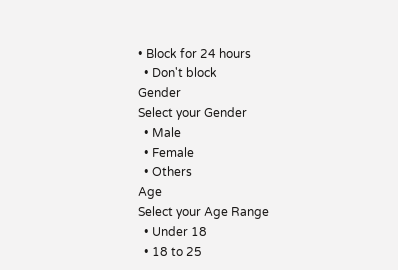• Block for 24 hours
  • Don't block
Gender
Select your Gender
  • Male
  • Female
  • Others
Age
Select your Age Range
  • Under 18
  • 18 to 25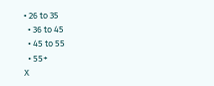• 26 to 35
  • 36 to 45
  • 45 to 55
  • 55+
X